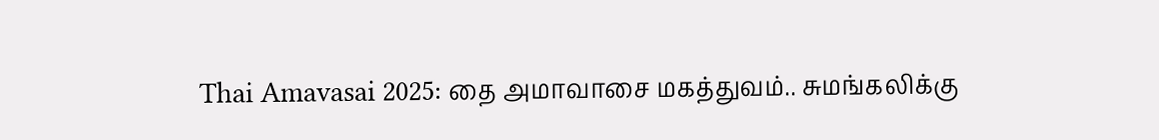Thai Amavasai 2025: தை அமாவாசை மகத்துவம்.. சுமங்கலிக்கு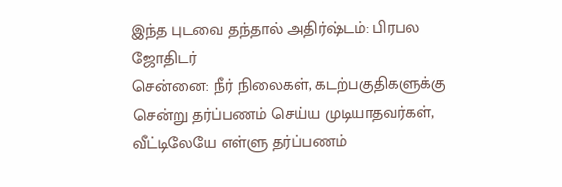இந்த புடவை தந்தால் அதிர்ஷ்டம்: பிரபல ஜோதிடர்
சென்னை: நீர் நிலைகள், கடற்பகுதிகளுக்கு சென்று தர்ப்பணம் செய்ய முடியாதவர்கள், வீட்டிலேயே எள்ளு தர்ப்பணம்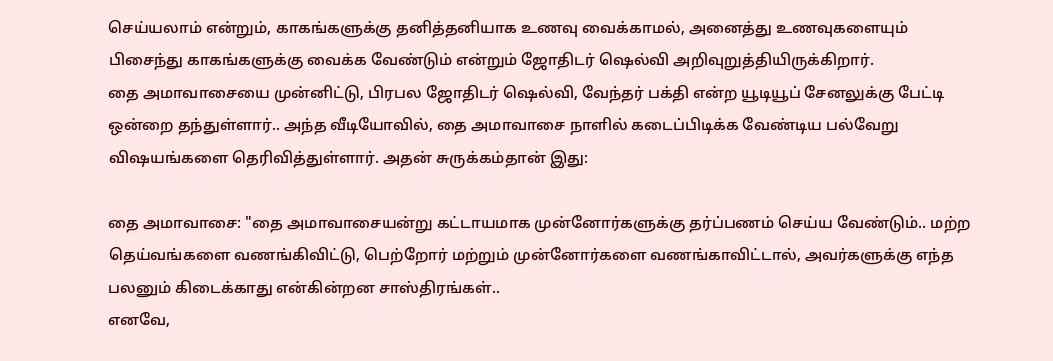செய்யலாம் என்றும், காகங்களுக்கு தனித்தனியாக உணவு வைக்காமல், அனைத்து உணவுகளையும் பிசைந்து காகங்களுக்கு வைக்க வேண்டும் என்றும் ஜோதிடர் ஷெல்வி அறிவுறுத்தியிருக்கிறார்.
தை அமாவாசையை முன்னிட்டு, பிரபல ஜோதிடர் ஷெல்வி, வேந்தர் பக்தி என்ற யூடியூப் சேனலுக்கு பேட்டி ஒன்றை தந்துள்ளார்.. அந்த வீடியோவில், தை அமாவாசை நாளில் கடைப்பிடிக்க வேண்டிய பல்வேறு விஷயங்களை தெரிவித்துள்ளார். அதன் சுருக்கம்தான் இது:

தை அமாவாசை: "தை அமாவாசையன்று கட்டாயமாக முன்னோர்களுக்கு தர்ப்பணம் செய்ய வேண்டும்.. மற்ற தெய்வங்களை வணங்கிவிட்டு, பெற்றோர் மற்றும் முன்னோர்களை வணங்காவிட்டால், அவர்களுக்கு எந்த பலனும் கிடைக்காது என்கின்றன சாஸ்திரங்கள்..
எனவே,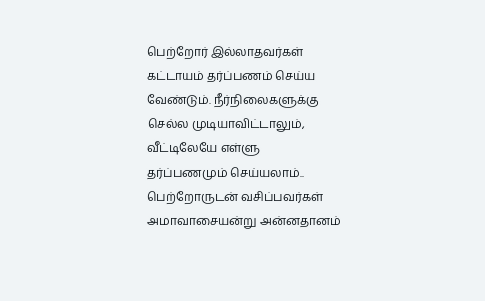பெற்றோர் இல்லாதவர்கள் கட்டாயம் தர்ப்பணம் செய்ய வேண்டும். நீர்நிலைகளுக்கு செல்ல முடியாவிட்டாலும், வீட்டிலேயே எள்ளு தர்ப்பணமும் செய்யலாம்.. பெற்றோருடன் வசிப்பவர்கள் அமாவாசையன்று அன்னதானம்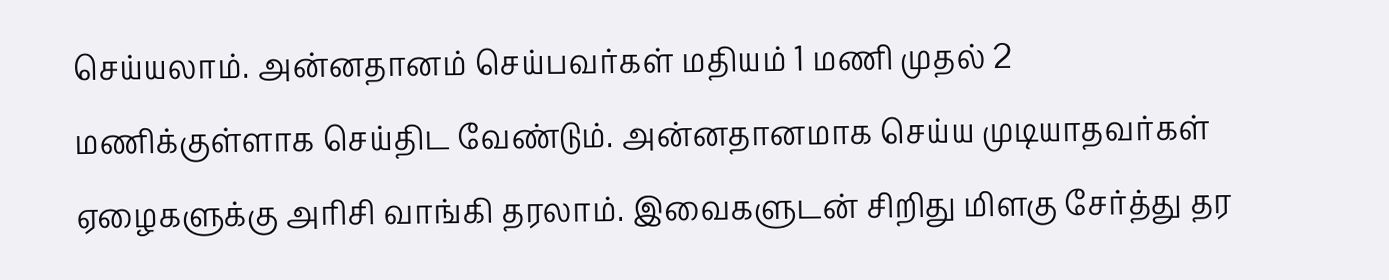செய்யலாம். அன்னதானம் செய்பவர்கள் மதியம் 1 மணி முதல் 2 மணிக்குள்ளாக செய்திட வேண்டும். அன்னதானமாக செய்ய முடியாதவர்கள் ஏழைகளுக்கு அரிசி வாங்கி தரலாம். இவைகளுடன் சிறிது மிளகு சேர்த்து தர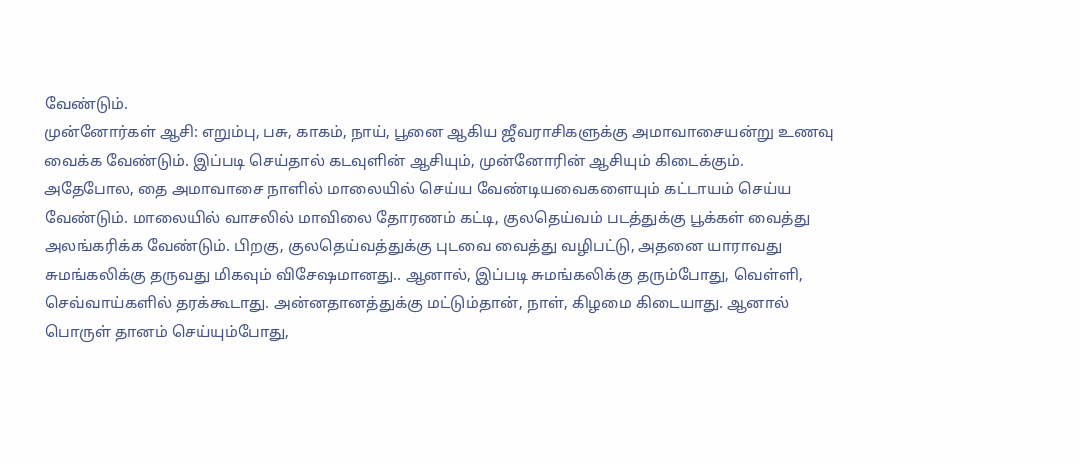வேண்டும்.
முன்னோர்கள் ஆசி: எறும்பு, பசு, காகம், நாய், பூனை ஆகிய ஜீவராசிகளுக்கு அமாவாசையன்று உணவு வைக்க வேண்டும். இப்படி செய்தால் கடவுளின் ஆசியும், முன்னோரின் ஆசியும் கிடைக்கும்.
அதேபோல, தை அமாவாசை நாளில் மாலையில் செய்ய வேண்டியவைகளையும் கட்டாயம் செய்ய வேண்டும். மாலையில் வாசலில் மாவிலை தோரணம் கட்டி, குலதெய்வம் படத்துக்கு பூக்கள் வைத்து அலங்கரிக்க வேண்டும். பிறகு, குலதெய்வத்துக்கு புடவை வைத்து வழிபட்டு, அதனை யாராவது சுமங்கலிக்கு தருவது மிகவும் விசேஷமானது.. ஆனால், இப்படி சுமங்கலிக்கு தரும்போது, வெள்ளி, செவ்வாய்களில் தரக்கூடாது. அன்னதானத்துக்கு மட்டும்தான், நாள், கிழமை கிடையாது. ஆனால் பொருள் தானம் செய்யும்போது,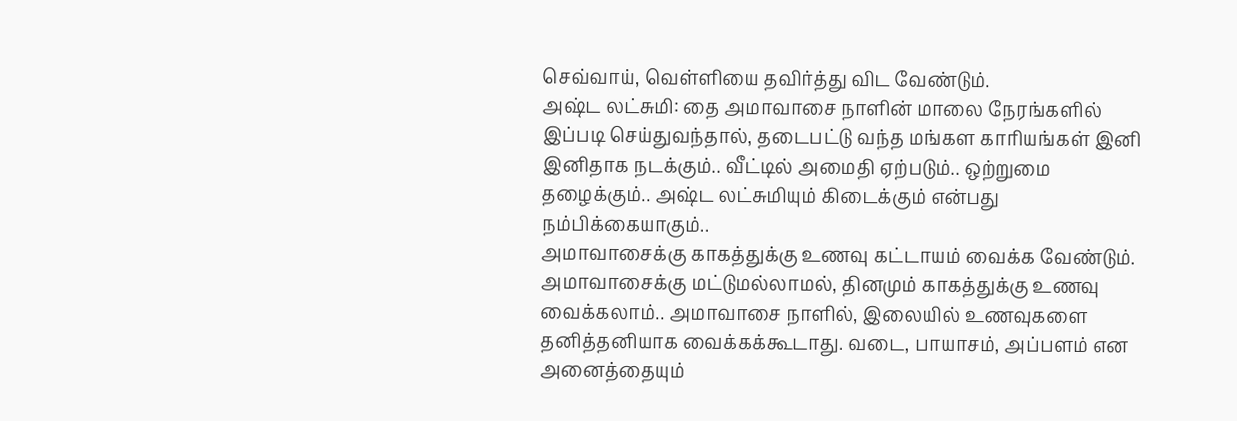செவ்வாய், வெள்ளியை தவிர்த்து விட வேண்டும்.
அஷ்ட லட்சுமி: தை அமாவாசை நாளின் மாலை நேரங்களில் இப்படி செய்துவந்தால், தடைபட்டு வந்த மங்கள காரியங்கள் இனி இனிதாக நடக்கும்.. வீட்டில் அமைதி ஏற்படும்.. ஒற்றுமை தழைக்கும்.. அஷ்ட லட்சுமியும் கிடைக்கும் என்பது நம்பிக்கையாகும்..
அமாவாசைக்கு காகத்துக்கு உணவு கட்டாயம் வைக்க வேண்டும். அமாவாசைக்கு மட்டுமல்லாமல், தினமும் காகத்துக்கு உணவு வைக்கலாம்.. அமாவாசை நாளில், இலையில் உணவுகளை தனித்தனியாக வைக்கக்கூடாது. வடை, பாயாசம், அப்பளம் என அனைத்தையும்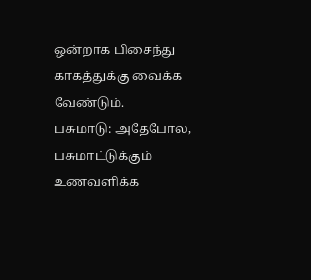ஒன்றாக பிசைந்து காகத்துக்கு வைக்க வேண்டும்.
பசுமாடு: அதேபோல, பசுமாட்டுக்கும் உணவளிக்க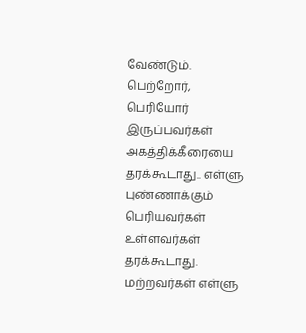வேண்டும். பெற்றோர், பெரியோர் இருப்பவர்கள் அகத்திக்கீரையை தரக்கூடாது.. எள்ளு புண்ணாக்கும் பெரியவர்கள் உள்ளவர்கள் தரக்கூடாது. மற்றவர்கள் எள்ளு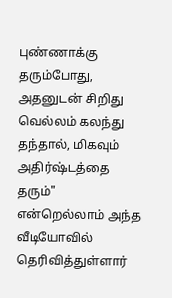புண்ணாக்கு தரும்போது, அதனுடன் சிறிது வெல்லம் கலந்து தந்தால், மிகவும் அதிர்ஷ்டத்தை தரும்" என்றெல்லாம் அந்த வீடியோவில் தெரிவித்துள்ளார்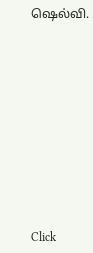ஷெல்வி.












Click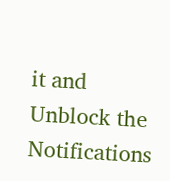it and Unblock the Notifications